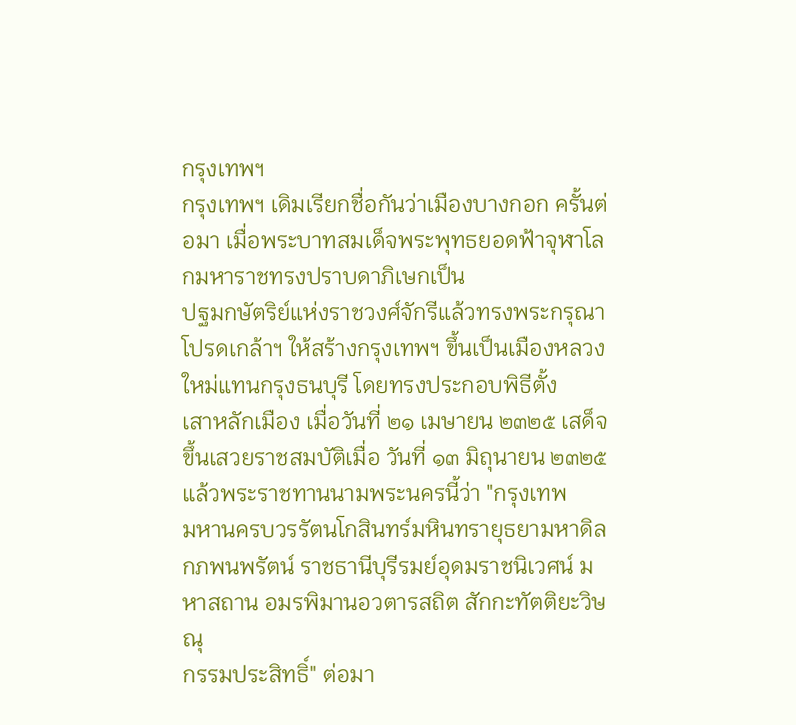กรุงเทพฯ
กรุงเทพฯ เดิมเรียกชื่อกันว่าเมืองบางกอก ครั้นต่อมา เมื่อพระบาทสมเด็จพระพุทธยอดฟ้าจุฬาโลกมหาราชทรงปราบดาภิเษกเป็น
ปฐมกษัตริย์แห่งราชวงศ์จักรีแล้วทรงพระกรุณาโปรดเกล้าฯ ให้สร้างกรุงเทพฯ ขึ้นเป็นเมืองหลวงใหม่แทนกรุงธนบุรี โดยทรงประกอบพิธีตั้ง
เสาหลักเมือง เมื่อวันที่ ๒๑ เมษายน ๒๓๒๕ เสด็จขึ้นเสวยราชสมบัติเมื่อ วันที่ ๑๓ มิถุนายน ๒๓๒๕ แล้วพระราชทานนามพระนครนี้ว่า "กรุงเทพ
มหานครบวรรัตนโกสินทร์มหินทรายุธยามหาดิลกภพนพรัตน์ ราชธานีบุรีรมย์อุดมราชนิเวศน์ มหาสถาน อมรพิมานอวตารสถิต สักกะทัตติยะวิษณุ
กรรมประสิทธิ์" ต่อมา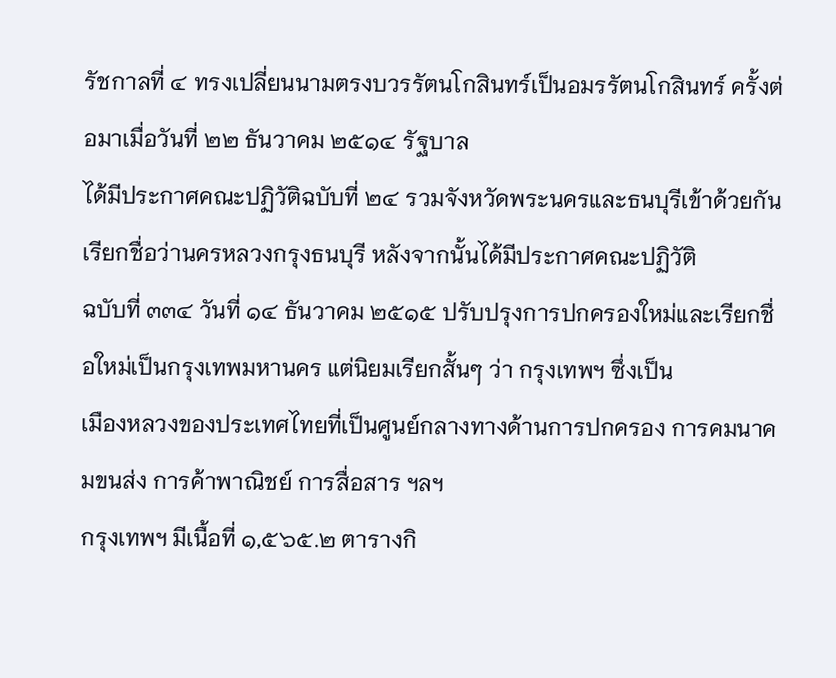รัชกาลที่ ๔ ทรงเปลี่ยนนามตรงบวรรัตนโกสินทร์เป็นอมรรัตนโกสินทร์ ครั้งต่อมาเมื่อวันที่ ๒๒ ธันวาคม ๒๕๑๔ รัฐบาล
ได้มีประกาศคณะปฏิวัติฉบับที่ ๒๔ รวมจังหวัดพระนครและธนบุรีเข้าด้วยกันเรียกชื่อว่านครหลวงกรุงธนบุรี หลังจากนั้นได้มีประกาศคณะปฏิวัติ
ฉบับที่ ๓๓๔ วันที่ ๑๔ ธันวาคม ๒๕๑๕ ปรับปรุงการปกครองใหม่และเรียกชื่อใหม่เป็นกรุงเทพมหานคร แต่นิยมเรียกสั้นๆ ว่า กรุงเทพฯ ซึ่งเป็น
เมืองหลวงของประเทศไทยที่เป็นศูนย์กลางทางด้านการปกครอง การคมนาคมขนส่ง การค้าพาณิชย์ การสื่อสาร ฯลฯ
กรุงเทพฯ มีเนื้อที่ ๑,๕๖๕.๒ ตารางกิ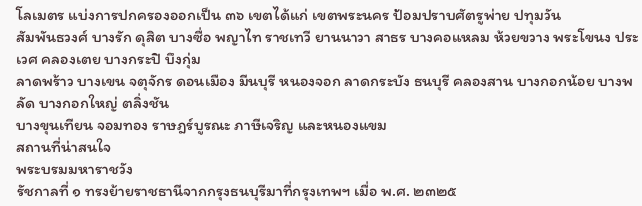โลเมตร แบ่งการปกครองออกเป็น ๓๖ เขตได้แก่ เขตพระนคร ป้อมปราบศัตรูพ่าย ปทุมวัน
สัมพันธวงศ์ บางรัก ดุสิต บางซื่อ พญาไท ราชเทวี ยานนาวา สาธร บางคอแหลม ห้วยขวาง พระโขนง ประเวศ คลองเตย บางกระปิ บึงกุ่ม
ลาดพร้าว บางเขน จตุจักร ดอนเมือง มีนบุรี หนองจอก ลาดกระบัง ธนบุรี คลองสาน บางกอกน้อย บางพลัด บางกอกใหญ่ ตลิ่งชัน
บางขุนเทียน จอมทอง ราษฎร์บูรณะ ภาษีเจริญ และหนองแขม
สถานที่น่าสนใจ
พระบรมมหาราชวัง
รัชกาลที่ ๑ ทรงย้ายราชธานีจากกรุงธนบุรีมาที่กรุงเทพฯ เมื่อ พ.ศ. ๒๓๒๕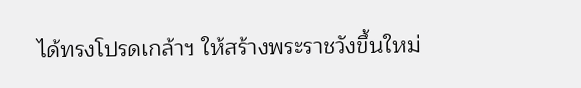ได้ทรงโปรดเกล้าฯ ให้สร้างพระราชวังขึ้นใหม่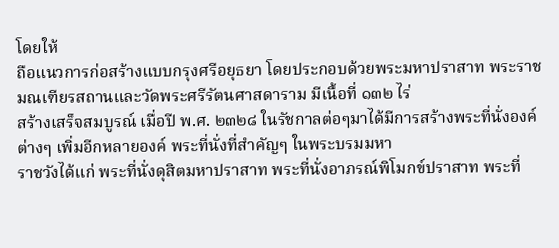โดยให้
ถือแนวการก่อสร้างแบบกรุงศรีอยุธยา โดยประกอบด้วยพระมหาปราสาท พระราชมณเฑียรสถานและวัดพระศรีรัตนศาสดาราม มีเนื้อที่ ๑๓๒ ไร่
สร้างเสร็จสมบูรณ์ เมื่อปี พ.ศ. ๒๓๒๘ ในรัชกาลต่อๆมาได้มีการสร้างพระที่นั่งองค์ต่างๆ เพิ่มอีกหลายองค์ พระที่นั่งที่สำคัญๆ ในพระบรมมหา
ราชวังได้แก่ พระที่นั่งดุสิตมหาปราสาท พระที่นั่งอาภรณ์พิโมกข์ปราสาท พระที่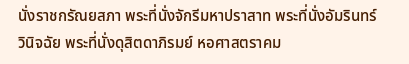นั่งราชกรัณยสภา พระที่นั่งจักรีมหาปราสาท พระที่นั่งอัมรินทร์
วินิจฉัย พระที่นั่งดุสิตดาภิรมย์ หอศาสตราคม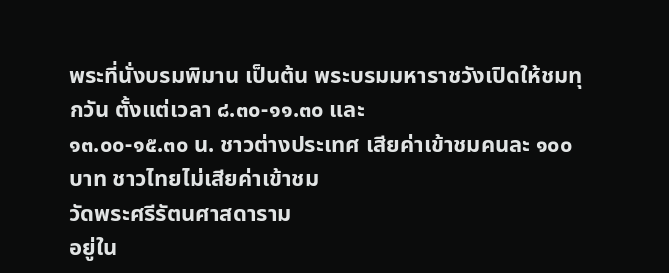พระที่นั่งบรมพิมาน เป็นต้น พระบรมมหาราชวังเปิดให้ชมทุกวัน ตั้งแต่เวลา ๘.๓๐-๑๑.๓๐ และ
๑๓.๐๐-๑๕.๓๐ น. ชาวต่างประเทศ เสียค่าเข้าชมคนละ ๑๐๐ บาท ชาวไทยไม่เสียค่าเข้าชม
วัดพระศรีรัตนศาสดาราม
อยู่ใน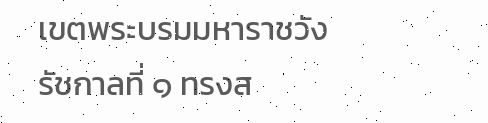เขตพระบรมมหาราชวัง รัชกาลที่ ๑ ทรงส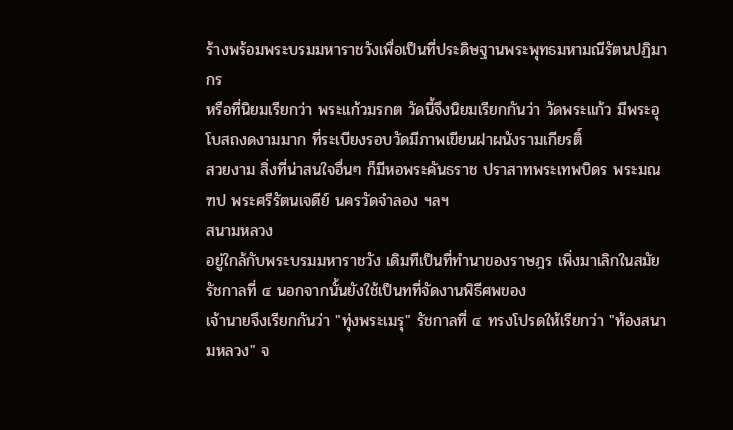ร้างพร้อมพระบรมมหาราชวังเพื่อเป็นที่ประดิษฐานพระพุทธมหามณีรัตนปฏิมากร
หรือที่นิยมเรียกว่า พระแก้วมรกต วัดนี้จึงนิยมเรียกกันว่า วัดพระแก้ว มีพระอุโบสถงดงามมาก ที่ระเบียงรอบวัดมีภาพเขียนฝาผนังรามเกียรติ์
สวยงาม สิ่งที่น่าสนใจอื่นๆ ก็มีหอพระคันธราช ปราสาทพระเทพบิดร พระมณฑป พระศรีรัตนเจดีย์ นครวัดจำลอง ฯลฯ
สนามหลวง
อยู่ใกล้กับพระบรมมหาราชวัง เดิมทีเป็นที่ทำนาของราษฎร เพิ่งมาเลิกในสมัยรัชกาลที่ ๔ นอกจากนั้นยังใช้เป็นทที่จัดงานพิธีศพของ
เจ้านายจึงเรียกกันว่า "ทุ่งพระเมรุ" รัชกาลที่ ๔ ทรงโปรดให้เรียกว่า "ท้องสนามหลวง" จ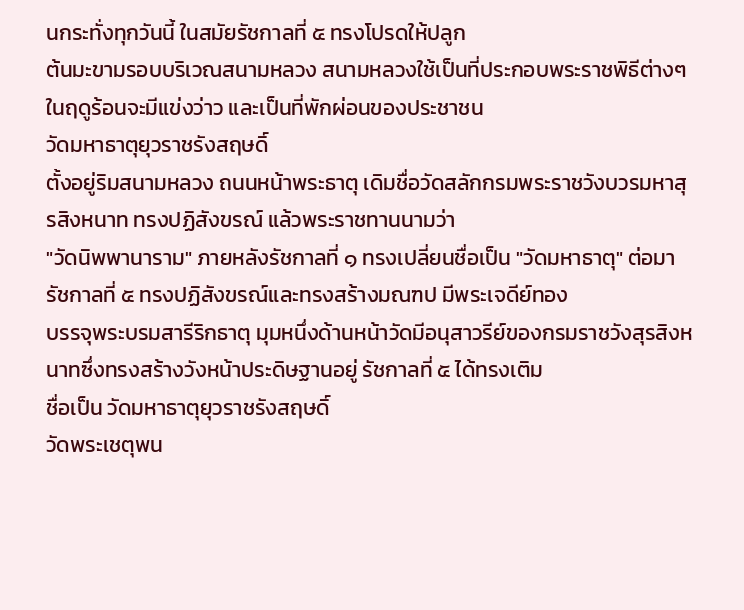นกระทั่งทุกวันนี้ ในสมัยรัชกาลที่ ๕ ทรงโปรดให้ปลูก
ต้นมะขามรอบบริเวณสนามหลวง สนามหลวงใช้เป็นที่ประกอบพระราชพิธีต่างๆ ในฤดูร้อนจะมีแข่งว่าว และเป็นที่พักผ่อนของประชาชน
วัดมหาธาตุยุวราชรังสฤษดิ์
ตั้งอยู่ริมสนามหลวง ถนนหน้าพระธาตุ เดิมชื่อวัดสลักกรมพระราชวังบวรมหาสุรสิงหนาท ทรงปฏิสังขรณ์ แล้วพระราชทานนามว่า
"วัดนิพพานาราม" ภายหลังรัชกาลที่ ๑ ทรงเปลี่ยนชื่อเป็น "วัดมหาธาตุ" ต่อมารัชกาลที่ ๕ ทรงปฏิสังขรณ์และทรงสร้างมณฑป มีพระเจดีย์ทอง
บรรจุพระบรมสารีริกธาตุ มุมหนึ่งด้านหน้าวัดมีอนุสาวรีย์ของกรมราชวังสุรสิงหนาทซึ่งทรงสร้างวังหน้าประดิษฐานอยู่ รัชกาลที่ ๕ ได้ทรงเติม
ชื่อเป็น วัดมหาธาตุยุวราชรังสฤษดิ์
วัดพระเชตุพน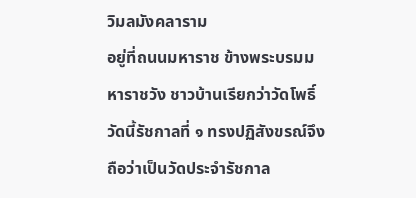วิมลมังคลาราม
อยู่ที่ถนนมหาราช ข้างพระบรมมหาราชวัง ชาวบ้านเรียกว่าวัดโพธิ์ วัดนี้รัชกาลที่ ๑ ทรงปฏิสังขรณ์จึงถือว่าเป็นวัดประจำรัชกาล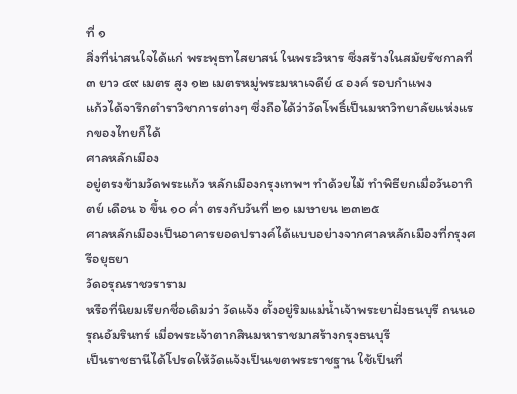ที่ ๑
สิ่งที่น่าสนใจได้แก่ พระพุธทไสยาสน์ ในพระวิหาร ซึ่งสร้างในสมัยรัชกาลที่ ๓ ยาว ๔๙ เมตร สูง ๑๒ เมตรหมู่พระมหาเจดีย์ ๔ องค์ รอบกำแพง
แก้วได้จารึกตำราวิชาการต่างๆ ซึ่งถือได้ว่าวัดโพธิ์เป็นมหาวิทยาลัยแห่งแรกของไทยก็ได้
ศาลหลักเมือง
อยู่ตรงข้ามวัดพระแก้ว หลักเมืองกรุงเทพฯ ทำด้วยไม้ ทำพิธียกเมื่อวันอาทิตย์ เดือน ๖ ขึ้น ๑๐ ค่ำ ตรงกับวันที่ ๒๑ เมษายน ๒๓๒๕
ศาลหลักเมืองเป็นอาคารยอดปรางค์ได้แบบอย่างจากศาลหลักเมืองที่กรุงศรีอยุธยา
วัดอรุณราชวราราม
หรือที่นิยมเรียกชื่อเดิมว่า วัดแจ้ง ตั้งอยู่ริมแม่น้ำเจ้าพระยาฝั่งธนบุรี ถนนอรุณอัมรินทร์ เมื่อพระเจ้าตากสินมหาราชมาสร้างกรุงธนบุรี
เป็นราชธานีได้โปรดให้วัดแจ้งเป็นเขตพระราชฐาน ใช้เป็นที่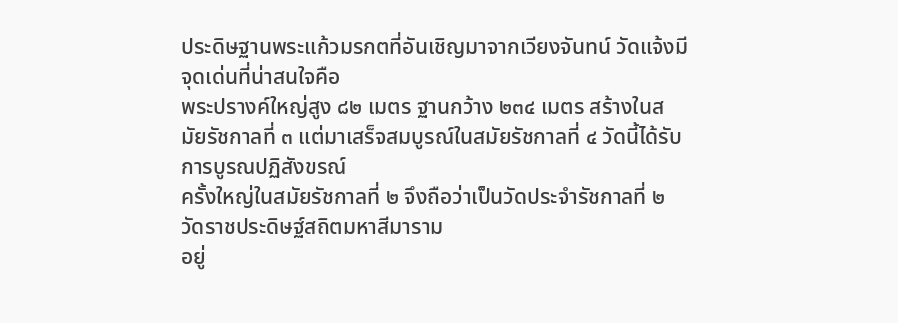ประดิษฐานพระแก้วมรกตที่อันเชิญมาจากเวียงจันทน์ วัดแจ้งมีจุดเด่นที่น่าสนใจคือ
พระปรางค์ใหญ่สูง ๘๒ เมตร ฐานกว้าง ๒๓๔ เมตร สร้างในสมัยรัชกาลที่ ๓ แต่มาเสร็จสมบูรณ์ในสมัยรัชกาลที่ ๔ วัดนี้ได้รับการบูรณปฏิสังขรณ์
ครั้งใหญ่ในสมัยรัชกาลที่ ๒ จึงถือว่าเป็นวัดประจำรัชกาลที่ ๒
วัดราชประดิษฐ์สถิตมหาสีมาราม
อยู่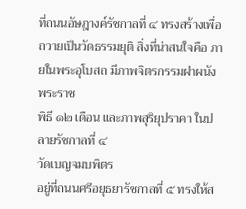ที่ถนนอัษฎางค์รัชกาลที่ ๔ ทรงสร้างเพื่อถวายเป็นวัดธรรมยุติ สิ่งที่น่าสนใจคือ ภายในพระอุโบสถ มีภาพจิตรกรรมฝาผนังพระราช
พิธี ๑๒ เดือน และภาพสุริยุปราคา ในปลายรัชกาลที่ ๔
วัดเบญจมบพิตร
อยู่ที่ถนนศรีอยุธยารัชกาลที่ ๕ ทรงให้ส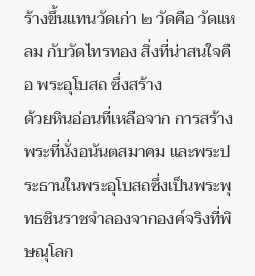ร้างขึ้นแทนวัดเก่า ๒ วัดคือ วัดแหลม กับวัดไทรทอง สิ่งที่น่าสนใจคือ พระอุโบสถ ซึ่งสร้าง
ด้วยหินอ่อนที่เหลือจาก การสร้างพระที่นั่งอนันตสมาคม และพระประธานในพระอุโบสถซึ่งเป็นพระพุทธชินราชจำลองจากองค์จริงที่พิษณุโลก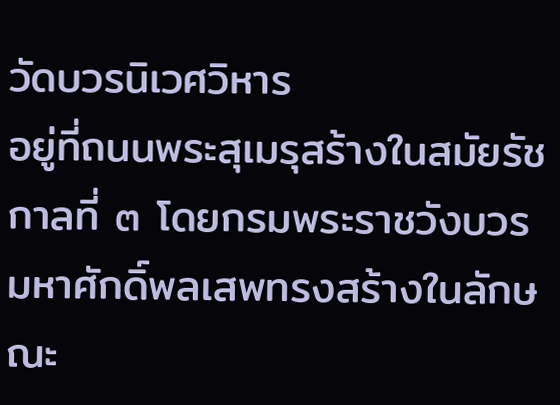วัดบวรนิเวศวิหาร
อยู่ที่ถนนพระสุเมรุสร้างในสมัยรัชกาลที่ ๓ โดยกรมพระราชวังบวรมหาศักดิ์พลเสพทรงสร้างในลักษณะ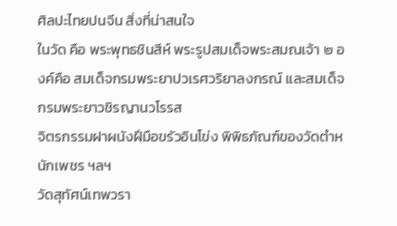ศิลปะไทยปนจีน สิ่งที่น่าสนใจ
ในวัด คือ พระพุทธชินสีห์ พระรูปสมเด็จพระสมณเจ้า ๒ องค์คือ สมเด็จกรมพระยาปวเรศวริยาลงกรณ์ และสมเด็จกรมพระยาวชิรญานวโรรส
จิตรกรรมฝาผนังฝีมือขรัวอินโข่ง พิพิธภัณฑ์ของวัดตำหนักเพชร ฯลฯ
วัดสุทัศน์เทพวรา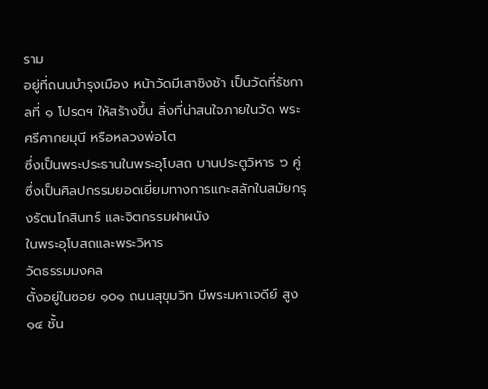ราม
อยู่ที่ถนนบำรุงเมือง หน้าวัดมีเสาชิงช้า เป็นวัดที่รัชกาลที่ ๑ โปรดฯ ให้สร้างขึ้น สิ่งที่น่าสนใจภายในวัด พระศรีศากยมุนี หรือหลวงพ่อโต
ซึ่งเป็นพระประธานในพระอุโบสถ บานประตูวิหาร ๖ คู่ ซึ่งเป็นศิลปกรรมยอดเยี่ยมทางการแกะสลักในสมัยกรุงรัตนโกสินทร์ และจิตกรรมฝาผนัง
ในพระอุโบสถและพระวิหาร
วัดธรรมมงคล
ตั้งอยู่ในซอย ๑๐๑ ถนนสุขุมวิท มีพระมหาเจดีย์ สูง ๑๔ ชั้น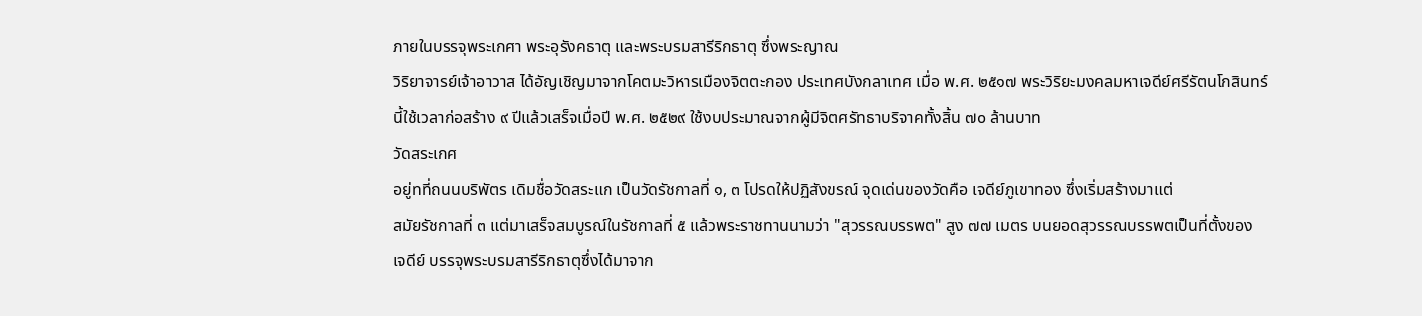ภายในบรรจุพระเกศา พระอุรังคธาตุ และพระบรมสารีริกธาตุ ซึ่งพระญาณ
วิริยาจารย์เจ้าอาวาส ได้อัญเชิญมาจากโคตมะวิหารเมืองจิตตะกอง ประเทศบังกลาเทศ เมื่อ พ.ศ. ๒๕๑๗ พระวิริยะมงคลมหาเจดีย์ศรีรัตนโกสินทร์
นี้ใช้เวลาก่อสร้าง ๙ ปีแล้วเสร็จเมื่อปี พ.ศ. ๒๕๒๙ ใช้งบประมาณจากผู้มีจิตศรัทธาบริจาคทั้งสิ้น ๗๐ ล้านบาท
วัดสระเกศ
อยู่ทที่ถนนบริพัตร เดิมชื่อวัดสระแก เป็นวัดรัชกาลที่ ๑, ๓ โปรดให้ปฏิสังขรณ์ จุดเด่นของวัดคือ เจดีย์ภูเขาทอง ซึ่งเริ่มสร้างมาแต่
สมัยรัชกาลที่ ๓ แต่มาเสร็จสมบูรณ์ในรัชกาลที่ ๕ แล้วพระราชทานนามว่า "สุวรรณบรรพต" สูง ๗๗ เมตร บนยอดสุวรรณบรรพตเป็นที่ตั้งของ
เจดีย์ บรรจุพระบรมสารีริกธาตุซึ่งได้มาจาก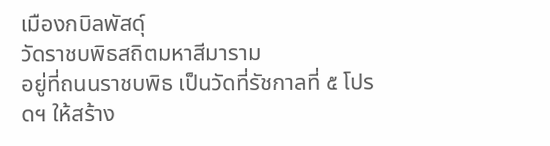เมืองกบิลพัสดุ์
วัดราชบพิธสถิตมหาสีมาราม
อยู่ที่ถนนราชบพิธ เป็นวัดที่รัชกาลที่ ๕ โปรดฯ ให้สร้าง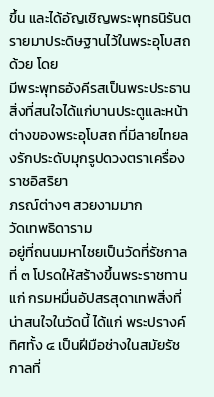ขึ้น และได้อัญเชิญพระพุทธนิรันตรายมาประดิษฐานไว้ในพระอุโบสถด้วย โดย
มีพระพุทธอังคีรสเป็นพระประธาน สิ่งที่สนใจได้แก่บานประตูและหน้าต่างของพระอุโบสถ ที่มีลายไทยลงรักประดับมุกรูปดวงตราเครื่องราชอิสริยา
ภรณ์ต่างๆ สวยงามมาก
วัดเทพธิดาราม
อยู่ที่ถนนมหาไชยเป็นวัดที่รัชกาลที่ ๓ โปรดให้สร้างขึ้นพระราชทานแก่ กรมหมื่นอัปสรสุดาเทพสิ่งที่น่าสนใจในวัดนี้ ได้แก่ พระปรางค์
ทิศทั้ง ๔ เป็นฝีมือช่างในสมัยรัชกาลที่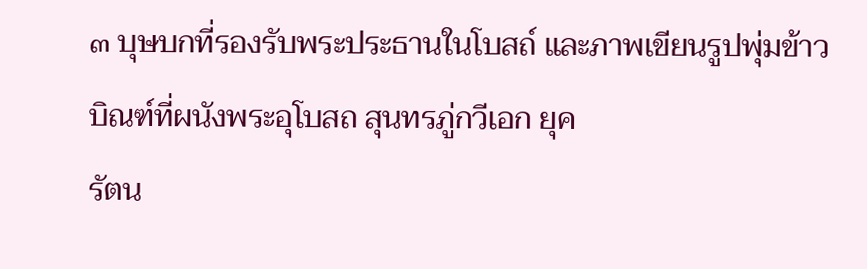๓ บุษบกที่รองรับพระประธานในโบสถ์ และภาพเขียนรูปพุ่มข้าวบิณฑ์ที่ผนังพระอุโบสถ สุนทรภู่กวีเอก ยุค
รัตน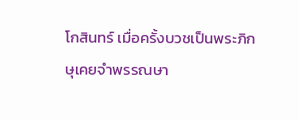โกสินทร์ เมื่อครั้งบวชเป็นพระภิกษุเคยจำพรรณษา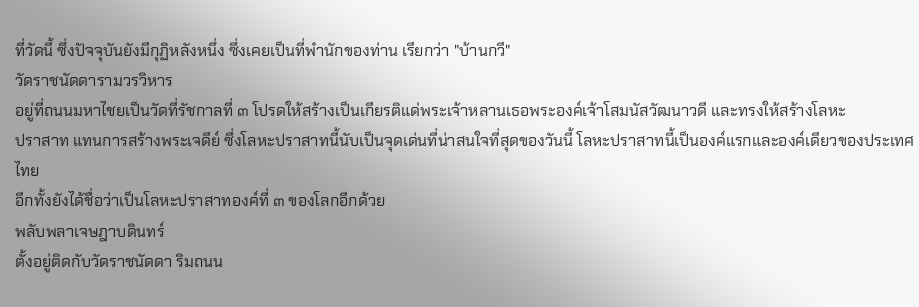ที่วัดนี้ ซึ่งปัจจุบันยังมีกุฏิหลังหนึ่ง ซึ่งเคยเป็นที่พำนักของท่าน เรียกว่า "บ้านกวี"
วัดราชนัดดารามวรวิหาร
อยู่ที่ถนนมหาไชยเป็นวัดที่รัชกาลที่ ๓ โปรดให้สร้างเป็นเกียรติแด่พระเจ้าหลานเธอพระองค์เจ้าโสมนัสวัฒนาวดี และทรงให้สร้างโลหะ
ปราสาท แทนการสร้างพระเจดีย์ ซึ่งโลหะปราสาทนี้นับเป็นจุดเด่นที่น่าสนใจที่สุดของวันนี้ โลหะปราสาทนี้เป็นองค์แรกและองค์เดียวของประเทศไทย
อีกทั้งยังได้ชื่อว่าเป็นโลหะปราสาทองค์ที่ ๓ ของโลกอีกด้วย
พลับพลาเจษฎาบดินทร์
ตั้งอยู่ติดกับวัดราชนัดดา ริมถนน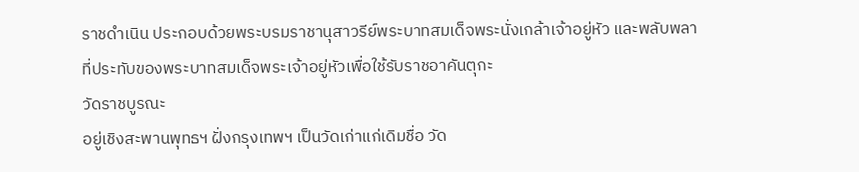ราชดำเนิน ประกอบด้วยพระบรมราชานุสาวรีย์พระบาทสมเด็จพระนั่งเกล้าเจ้าอยู่หัว และพลับพลา
ที่ประทับของพระบาทสมเด็จพระเจ้าอยู่หัวเพื่อใช้รับราชอาคันตุกะ
วัดราชบูรณะ
อยู่เชิงสะพานพุทธฯ ฝั่งกรุงเทพฯ เป็นวัดเก่าแก่เดิมชื่อ วัด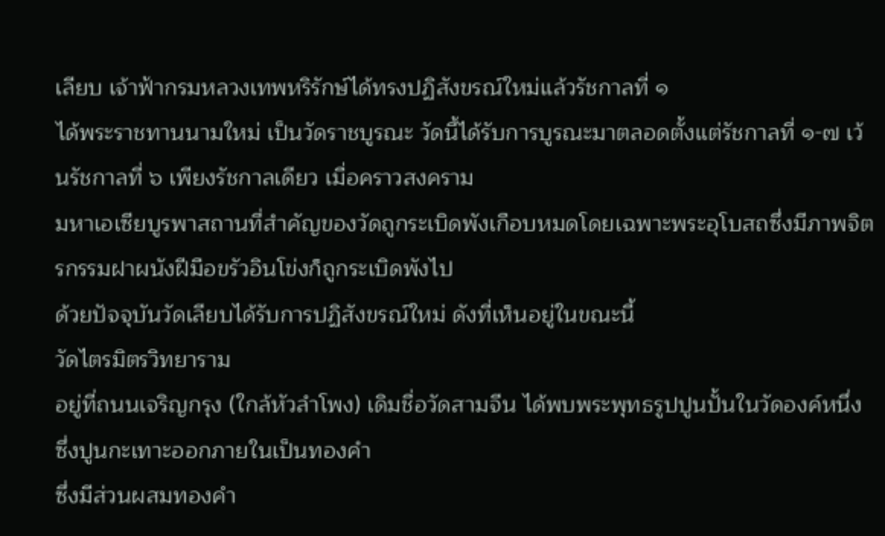เลียบ เจ้าฟ้ากรมหลวงเทพหริรักษ์ได้ทรงปฏิสังขรณ์ใหม่แล้วรัชกาลที่ ๑
ได้พระราชทานนามใหม่ เป็นวัดราชบูรณะ วัดนี้ได้รับการบูรณะมาตลอดตั้งแต่รัชกาลที่ ๑-๗ เว้นรัชกาลที่ ๖ เพียงรัชกาลเดียว เมื่อคราวสงคราม
มหาเอเซียบูรพาสถานที่สำคัญของวัดถูกระเบิดพังเกือบหมดโดยเฉพาะพระอุโบสถซึ่งมีภาพจิตรกรรมฝาผนังฝีมือขรัวอินโข่งก็ถูกระเบิดพังไป
ด้วยปัจจุบันวัดเลียบได้รับการปฏิสังขรณ์ใหม่ ดังที่เห็นอยู่ในขณะนี้
วัดไตรมิตรวิทยาราม
อยู่ที่ถนนเจริญกรุง (ใกล้หัวลำโพง) เดิมชื่อวัดสามจีน ได้พบพระพุทธรูปปูนปั้นในวัดองค์หนึ่ง ซึ่งปูนกะเทาะออกภายในเป็นทองคำ
ซึ่งมีส่วนผสมทองคำ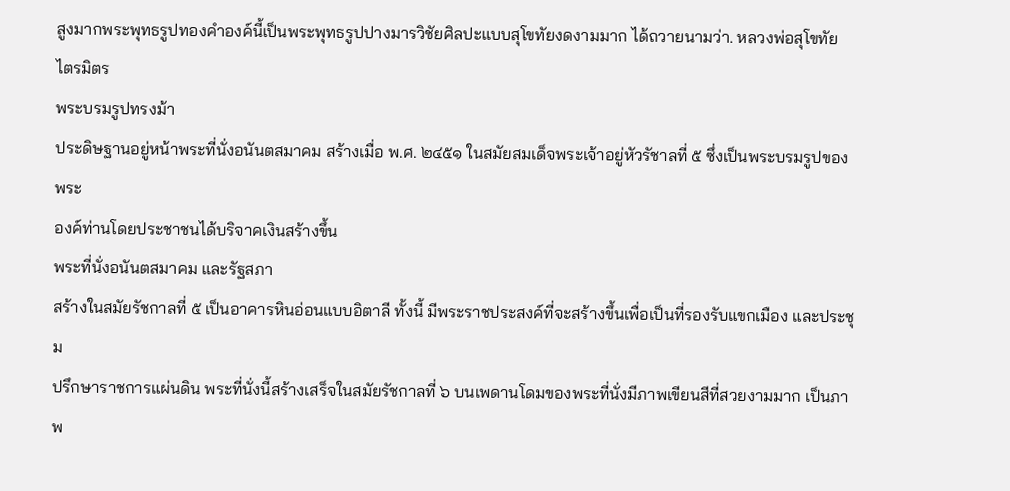สูงมากพระพุทธรูปทองคำองค์นี้เป็นพระพุทธรูปปางมารวิชัยศิลปะแบบสุโขทัยงดงามมาก ได้ถวายนามว่า. หลวงพ่อสุโขทัย
ไตรมิตร
พระบรมรูปทรงม้า
ประดิษฐานอยู่หน้าพระที่นั่งอนันตสมาคม สร้างเมื่อ พ.ศ. ๒๔๕๑ ในสมัยสมเด็จพระเจ้าอยู่หัวรัชาลที่ ๕ ซึ่งเป็นพระบรมรูปของพระ
องค์ท่านโดยประชาชนได้บริจาคเงินสร้างขึ้น
พระที่นั่งอนันตสมาคม และรัฐสภา
สร้างในสมัยรัชกาลที่ ๕ เป็นอาคารหินอ่อนแบบอิตาลี ทั้งนี้ มีพระราชประสงค์ที่จะสร้างขึ้นเพื่อเป็นที่รองรับแขกเมือง และประชุม
ปรึกษาราชการแผ่นดิน พระที่นั่งนี้สร้างเสร็จในสมัยรัชกาลที่ ๖ บนเพดานโดมของพระที่นั่งมีภาพเขียนสีที่สวยงามมาก เป็นภาพ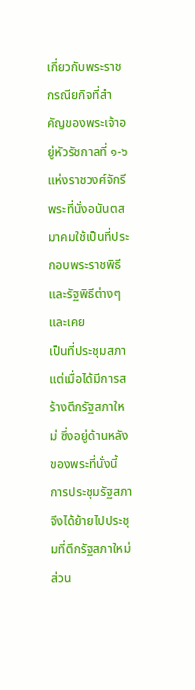เกี่ยวกับพระราช
กรณียกิจที่สำคัญของพระเจ้าอยู่หัวรัชกาลที่ ๑-๖ แห่งราชวงศ์จักรี พระที่นั่งอนันตสมาคมใช้เป็นที่ประกอบพระราชพิธีและรัฐพิธีต่างๆ และเคย
เป็นที่ประชุมสภา แต่เมื่อได้มีการสร้างตึกรัฐสภาใหม่ ซึ่งอยู่ด้านหลังของพระที่นั่งนี้ การประชุมรัฐสภาจึงได้ย้ายไปประชุมที่ตึกรัฐสภาใหม่ ส่วน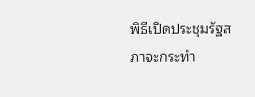พิธีเปิดประชุมรัฐสภาจะกระทำ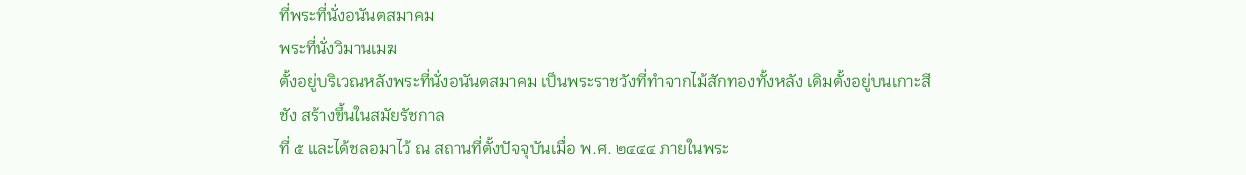ที่พระที่นั่งอนันตสมาคม
พระที่นั่งวิมานเมฆ
ตั้งอยู่บริเวณหลังพระที่นั่งอนันตสมาคม เป็นพระราชวังที่ทำจากไม้สักทองทั้งหลัง เดิมตั้งอยู่บนเกาะสีชัง สร้างขึ้นในสมัยรัชกาล
ที่ ๕ และได้ชลอมาไว้ ณ สถานที่ตั้งปัจจุบันเมื่อ พ.ศ. ๒๔๔๔ ภายในพระ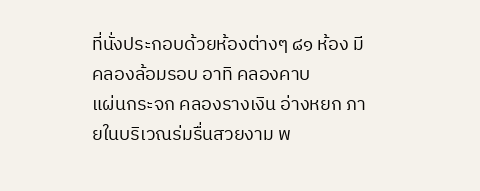ที่นั่งประกอบด้วยห้องต่างๆ ๘๑ ห้อง มีคลองล้อมรอบ อาทิ คลองคาบ
แผ่นกระจก คลองรางเงิน อ่างหยก ภายในบริเวณร่มรื่นสวยงาม พ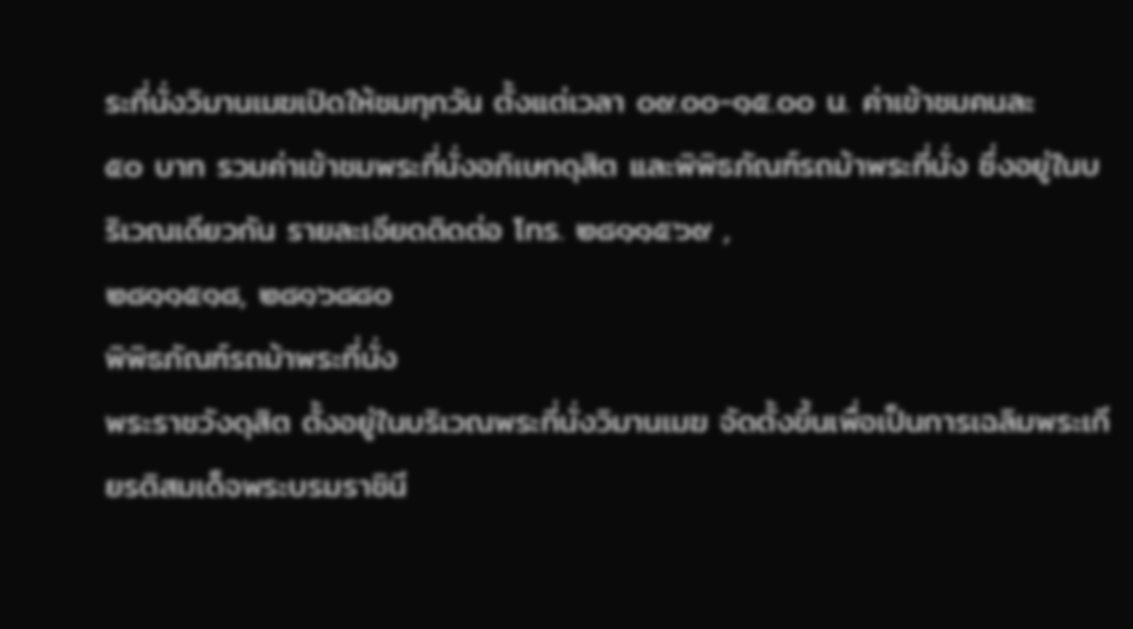ระที่นั่งวิมานเมฆเปิดให้ชมทุกวัน ตั้งแต่เวลา ๐๙.๐๐-๑๕.๐๐ น. ค่าเข้าชมคนละ
๕๐ บาท รวมค่าเข้าชมพระที่นั่งอภิเษกดุสิต และพิพิธภัณฑ์รถม้าพระที่นั่ง ซึ่งอยู่ในบริเวณเดียวกัน รายละเอียดติดต่อ โทร. ๒๘๑๑๕๖๙ ,
๒๘๑๑๕๑๘, ๒๘๑๖๘๘๐
พิพิธภัณฑ์รถม้าพระที่นั่ง
พระราชวังดุสิต ตั้งอยู่ในบริเวณพระที่นั่งวิมานเมฆ จัดตั้งขึ้นเพื่อเป็นการเฉลิมพระเกียรติสมเด็จพระบรมราชินี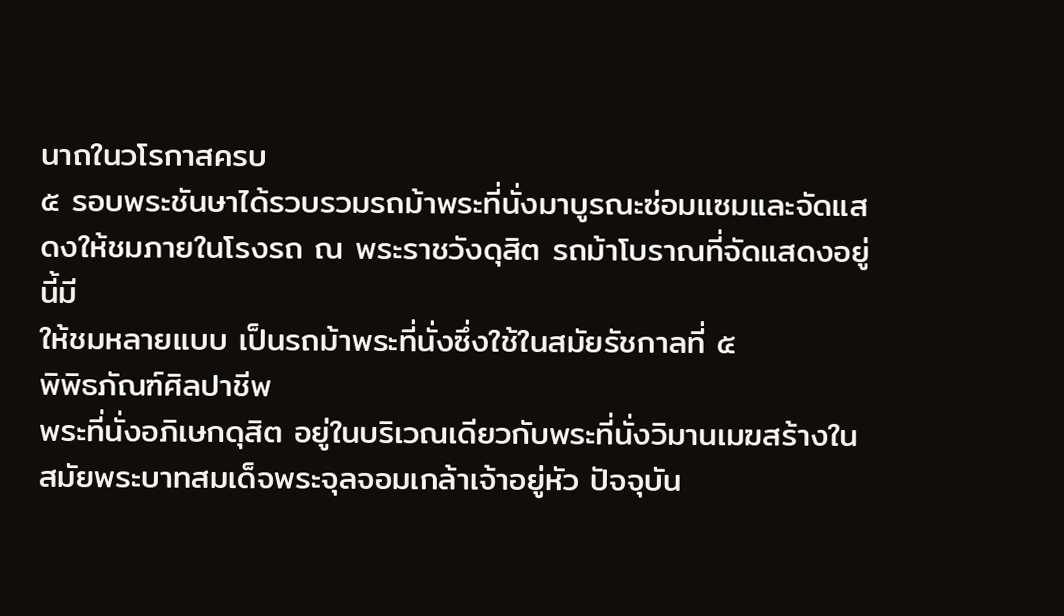นาถในวโรกาสครบ
๕ รอบพระชันษาได้รวบรวมรถม้าพระที่นั่งมาบูรณะซ่อมแซมและจัดแสดงให้ชมภายในโรงรถ ณ พระราชวังดุสิต รถม้าโบราณที่จัดแสดงอยู่นี้มี
ให้ชมหลายแบบ เป็นรถม้าพระที่นั่งซึ่งใช้ในสมัยรัชกาลที่ ๕
พิพิธภัณฑ์ศิลปาชีพ
พระที่นั่งอภิเษกดุสิต อยู่ในบริเวณเดียวกับพระที่นั่งวิมานเมฆสร้างในสมัยพระบาทสมเด็จพระจุลจอมเกล้าเจ้าอยู่หัว ปัจจุบัน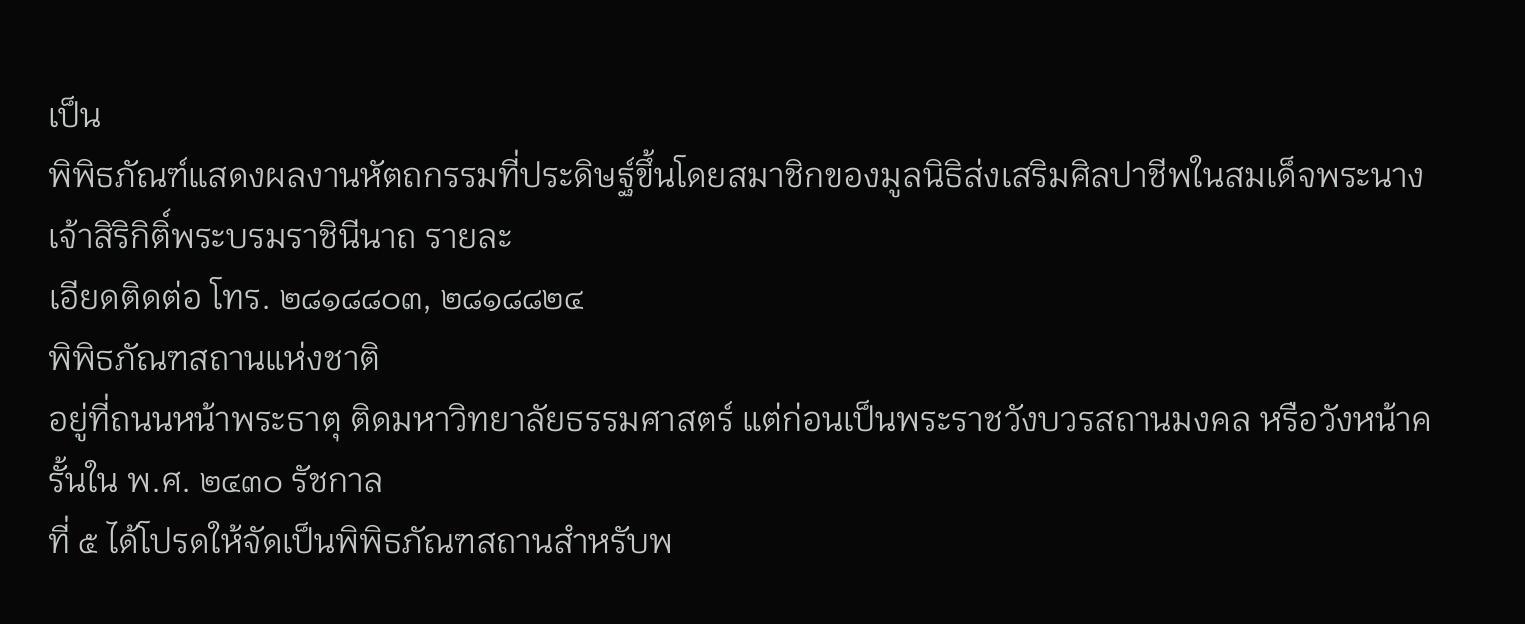เป็น
พิพิธภัณฑ์แสดงผลงานหัตถกรรมที่ประดิษฐ์ขึ้นโดยสมาชิกของมูลนิธิส่งเสริมศิลปาชีพในสมเด็จพระนางเจ้าสิริกิติ์พระบรมราชินีนาถ รายละ
เอียดติดต่อ โทร. ๒๘๑๘๘๐๓, ๒๘๑๘๘๒๔
พิพิธภัณฑสถานแห่งชาติ
อยู่ที่ถนนหน้าพระธาตุ ติดมหาวิทยาลัยธรรมศาสตร์ แต่ก่อนเป็นพระราชวังบวรสถานมงคล หรือวังหน้าครั้นใน พ.ศ. ๒๔๓๐ รัชกาล
ที่ ๕ ได้โปรดให้จัดเป็นพิพิธภัณฑสถานสำหรับพ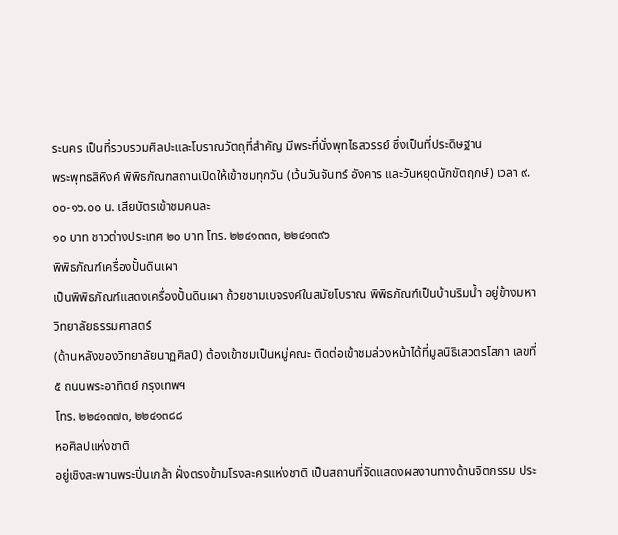ระนคร เป็นที่รวบรวมศิลปะและโบราณวัตถุที่สำคัญ มีพระที่นั่งพุทไธสวรรย์ ซึ่งเป็นที่ประดิษฐาน
พระพุทธสิหิงค์ พิพิธภัณฑสถานเปิดให้เข้าชมทุกวัน (เว้นวันจันทร์ อังคาร และวันหยุดนักขัตฤกษ์) เวลา ๙.๐๐-๑๖.๐๐ น. เสียบัตรเข้าชมคนละ
๑๐ บาท ชาวต่างประเทศ ๒๐ บาท โทร. ๒๒๔๑๓๓๓, ๒๒๔๑๓๙๖
พิพิธภัณฑ์เครื่องปั้นดินเผา
เป็นพิพิธภัณฑ์แสดงเครื่องปั้นดินเผา ถ้วยชามเบจรงค์ในสมัยโบราณ พิพิธภัณฑ์เป็นบ้านริมน้ำ อยู่ข้างมหาวิทยาลัยธรรมศาสตร์
(ด้านหลังของวิทยาลัยนาฏศิลป์) ต้องเข้าชมเป็นหมู่คณะ ติดต่อเข้าชมล่วงหน้าได้ที่มูลนิธิเสวตรโสภา เลขที่ ๕ ถนนพระอาทิตย์ กรุงเทพฯ
โทร. ๒๒๔๑๓๗๓, ๒๒๔๑๓๘๘
หอศิลปแห่งชาติ
อยู่เชิงสะพานพระปิ่นเกล้า ฝั่งตรงข้ามโรงละครแห่งชาติ เป็นสถานที่จัดแสดงผลงานทางด้านจิตกรรม ประ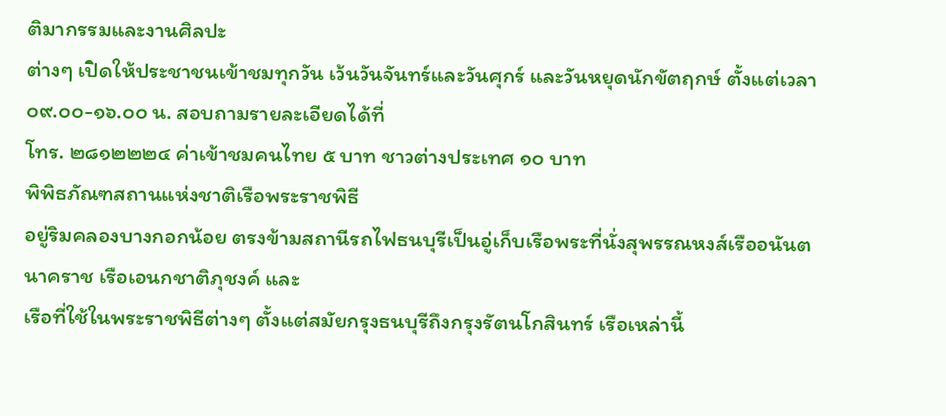ติมากรรมและงานศิลปะ
ต่างๆ เปิดให้ประชาชนเข้าชมทุกวัน เว้นวันจันทร์และวันศุกร์ และวันหยุดนักขัตฤกษ์ ตั้งแต่เวลา ๐๙.๐๐-๑๖.๐๐ น. สอบถามรายละเอียดได้ที่
โทร. ๒๘๑๒๒๒๔ ค่าเข้าชมคนไทย ๕ บาท ชาวต่างประเทศ ๑๐ บาท
พิพิธภัณฑสถานแห่งชาติเรือพระราชพิธี
อยู่ริมคลองบางกอกน้อย ตรงข้ามสถานีรถไฟธนบุรีเป็นอู่เก็บเรือพระที่นั่งสุพรรณหงส์เรืออนันตนาคราช เรือเอนกชาติภุชงค์ และ
เรือที่ใช้ในพระราชพิธีต่างๆ ตั้งแต่สมัยกรุงธนบุรีถึงกรุงรัตนโกสินทร์ เรือเหล่านี้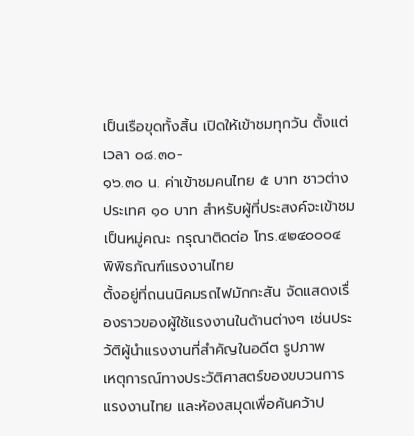เป็นเรือขุดทั้งสิ้น เปิดให้เข้าชมทุกวัน ตั้งแต่เวลา ๐๘.๓๐-
๑๖.๓๐ น. ค่าเข้าชมคนไทย ๕ บาท ชาวต่างประเทศ ๑๐ บาท สำหรับผู้ที่ประสงค์จะเข้าชมเป็นหมู่คณะ กรุณาติดต่อ โทร.๔๒๔๐๐๐๔
พิพิธภัณฑ์แรงงานไทย
ตั้งอยู่ที่ถนนนิคมรถไฟมักกะสัน จัดแสดงเรื่องราวของผู้ใช้แรงงานในด้านต่างๆ เช่นประวัติผู้นำแรงงานที่สำคัญในอดีต รูปภาพ
เหตุการณ์ทางประวัติศาสตร์ของขบวนการแรงงานไทย และห้องสมุดเพื่อค้นคว้าป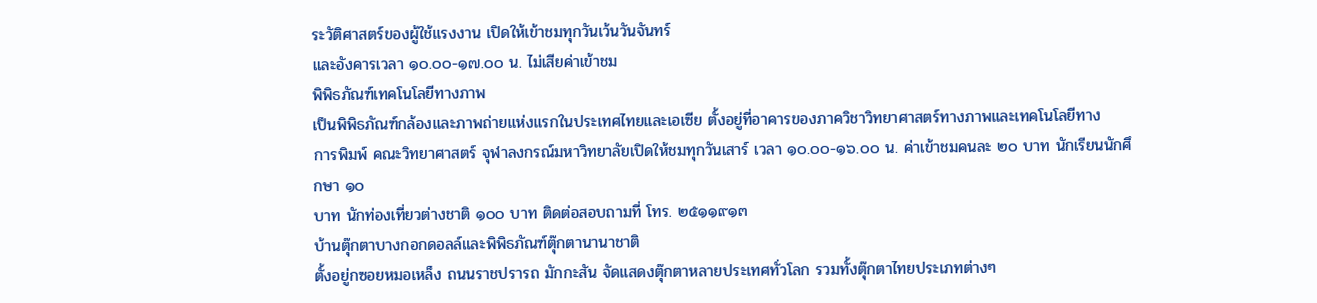ระวัติศาสตร์ของผู้ใช้แรงงาน เปิดให้เข้าชมทุกวันเว้นวันจันทร์
และอังคารเวลา ๑๐.๐๐-๑๗.๐๐ น. ไม่เสียค่าเข้าชม
พิพิธภัณฑ์เทคโนโลยีทางภาพ
เป็นพิพิธภัณฑ์กล้องและภาพถ่ายแห่งแรกในประเทศไทยและเอเซีย ตั้งอยู่ที่อาคารของภาควิชาวิทยาศาสตร์ทางภาพและเทคโนโลยีทาง
การพิมพ์ คณะวิทยาศาสตร์ จุฬาลงกรณ์มหาวิทยาลัยเปิดให้ชมทุกวันเสาร์ เวลา ๑๐.๐๐-๑๖.๐๐ น. ค่าเข้าชมคนละ ๒๐ บาท นักเรียนนักศึกษา ๑๐
บาท นักท่องเที่ยวต่างชาติ ๑๐๐ บาท ติดต่อสอบถามที่ โทร. ๒๕๑๑๙๑๓
บ้านตุ๊กตาบางกอกดอลล์และพิพิธภัณฑ์ตุ๊กตานานาชาติ
ตั้งอยู่กซอยหมอเหล็ง ถนนราชปรารถ มักกะสัน จัดแสดงตุ๊กตาหลายประเทศทั่วโลก รวมทั้งตุ๊กตาไทยประเภทต่างๆ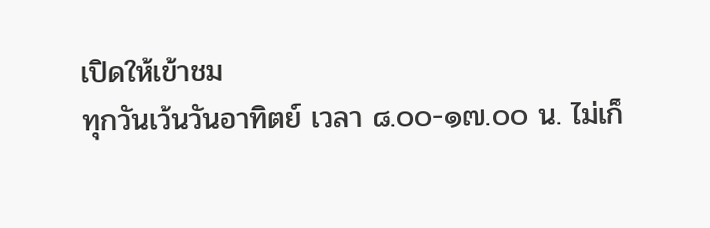เปิดให้เข้าชม
ทุกวันเว้นวันอาทิตย์ เวลา ๘.๐๐-๑๗.๐๐ น. ไม่เก็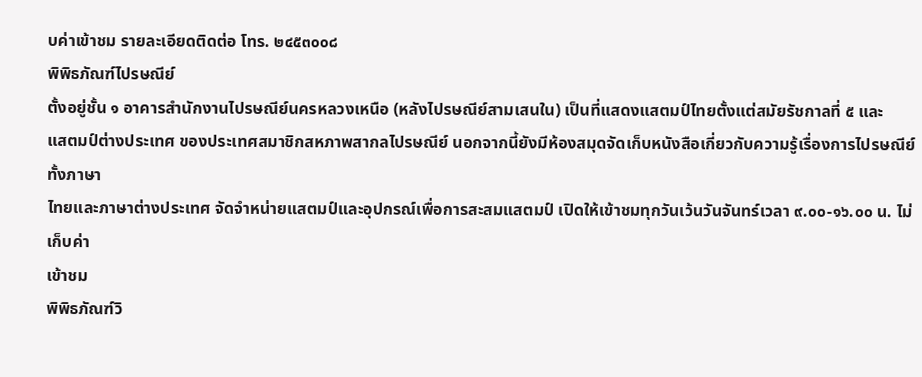บค่าเข้าชม รายละเอียดติดต่อ โทร. ๒๔๕๓๐๐๘
พิพิธภัณฑ์ไปรษณีย์
ตั้งอยู่ชั้น ๑ อาคารสำนักงานไปรษณีย์นครหลวงเหนือ (หลังไปรษณีย์สามเสนใน) เป็นที่แสดงแสตมป์ไทยตั้งแต่สมัยรัชกาลที่ ๕ และ
แสตมป์ต่างประเทศ ของประเทศสมาชิกสหภาพสากลไปรษณีย์ นอกจากนี้ยังมีห้องสมุดจัดเก็บหนังสือเกี่ยวกับความรู้เรื่องการไปรษณีย์ทั้งภาษา
ไทยและภาษาต่างประเทศ จัดจำหน่ายแสตมป์และอุปกรณ์เพื่อการสะสมแสตมป์ เปิดให้เข้าชมทุกวันเว้นวันจันทร์เวลา ๙.๐๐-๑๖.๐๐ น. ไม่เก็บค่า
เข้าชม
พิพิธภัณฑ์วิ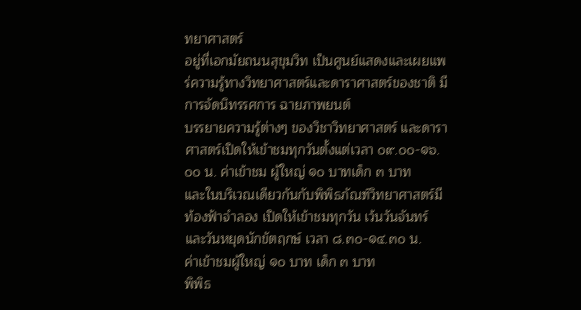ทยาศาสตร์
อยู่ที่เอกมัยถนนสุขุมวิท เป็นศูนย์แสดงและเผยแพร่ความรู้ทางวิทยาศาสตร์และดาราศาสตร์ของชาติ มีการจัดนิทรรศการ ฉายภาพยนต์
บรรยายความรู้ต่างๆ ของวิชาวิทยาศาสตร์ และดาราศาสตร์เปิดให้เข้าชมทุกวันตั้งแต่เวลา ๐๙.๐๐-๑๖.๐๐ น. ค่าเข้าชม ผู้ใหญ่ ๑๐ บาทเด็ก ๓ บาท
และในบริเวณเดียวกันกับพิพิธภัณฑ์วิทยาศาสตร์มีท้องฟ้าจำลอง เปิดให้เข้าชมทุกวัน เว้นวันจันทร์และวันหยุดนักขัตฤกษ์ เวลา ๘.๓๐-๑๔.๓๐ น.
ค่าเข้าชมผู้ใหญ่ ๑๐ บาท เด็ก ๓ บาท
พิพิธ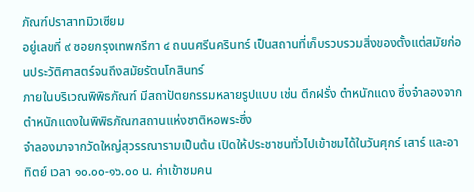ภัณฑ์ปราสาทมิวเซียม
อยู่เลขที่ ๙ ซอยกรุงเทพกรีฑา ๔ ถนนศรีนครินทร์ เป็นสถานที่เก็บรวบรวมสิ่งของตั้งแต่สมัยก่อนประวัติศาสตร์จนถึงสมัยรัตนโกสินทร์
ภายในบริเวณพิพิธภัณฑ์ มีสถาปัตยกรรมหลายรูปแบบ เช่น ตึกฝรั่ง ตำหนักแดง ซึ่งจำลองจากตำหนักแดงในพิพิธภัณฑสถานแห่งชาติหอพระซึ่ง
จำลองมาจากวัดใหญ่สุวรรณารามเป็นต้น เปิดให้ประชาชนทั่วไปเข้าชมได้ในวันศุกร์ เสาร์ และอาทิตย์ เวลา ๑๐.๐๐-๑๖.๐๐ น. ค่าเข้าชมคน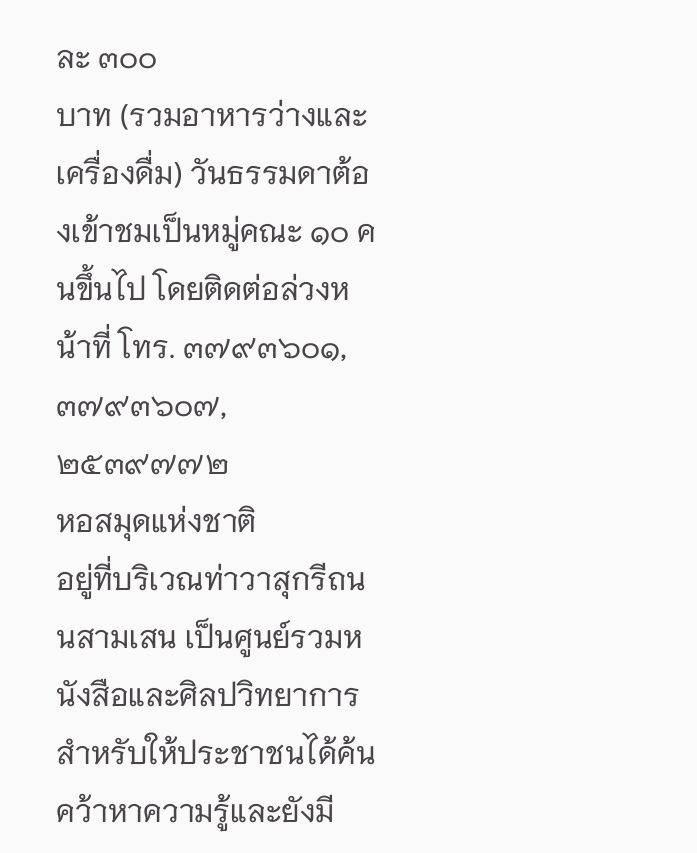ละ ๓๐๐
บาท (รวมอาหารว่างและเครื่องดื่ม) วันธรรมดาต้องเข้าชมเป็นหมู่คณะ ๑๐ คนขึ้นไป โดยติดต่อล่วงหน้าที่ โทร. ๓๗๙๓๖๐๑, ๓๗๙๓๖๐๗,
๒๕๓๙๗๗๒
หอสมุดแห่งชาติ
อยู่ที่บริเวณท่าวาสุกรีถนนสามเสน เป็นศูนย์รวมหนังสือและศิลปวิทยาการ สำหรับให้ประชาชนได้ค้นคว้าหาความรู้และยังมี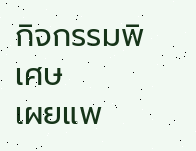กิจกรรมพิเศษ
เผยแพ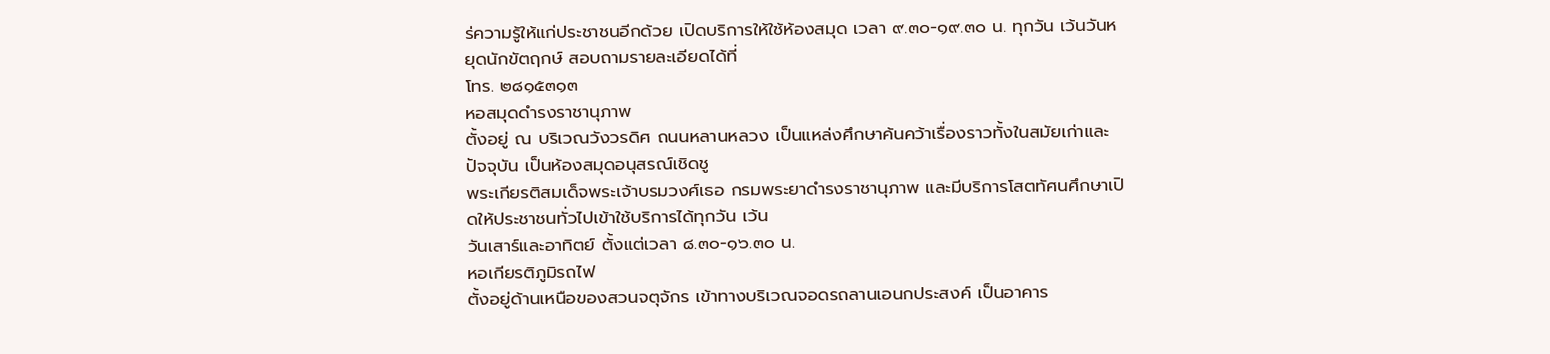ร่ความรู้ให้แก่ประชาชนอีกด้วย เปิดบริการให้ใช้ห้องสมุด เวลา ๙.๓๐-๑๙.๓๐ น. ทุกวัน เว้นวันหยุดนักขัตฤกษ์ สอบถามรายละเอียดได้ที่
โทร. ๒๘๑๕๓๑๓
หอสมุดดำรงราชานุภาพ
ตั้งอยู่ ณ บริเวณวังวรดิศ ถนนหลานหลวง เป็นแหล่งศึกษาค้นคว้าเรื่องราวทั้งในสมัยเก่าและปัจจุบัน เป็นห้องสมุดอนุสรณ์เชิดชู
พระเกียรติสมเด็จพระเจ้าบรมวงศ์เธอ กรมพระยาดำรงราชานุภาพ และมีบริการโสตทัศนศึกษาเปิดให้ประชาชนทั่วไปเข้าใช้บริการได้ทุกวัน เว้น
วันเสาร์และอาทิตย์ ตั้งแต่เวลา ๘.๓๐-๑๖.๓๐ น.
หอเกียรติภูมิรถไฟ
ตั้งอยู่ด้านเหนือของสวนจตุจักร เข้าทางบริเวณจอดรถลานเอนกประสงค์ เป็นอาคาร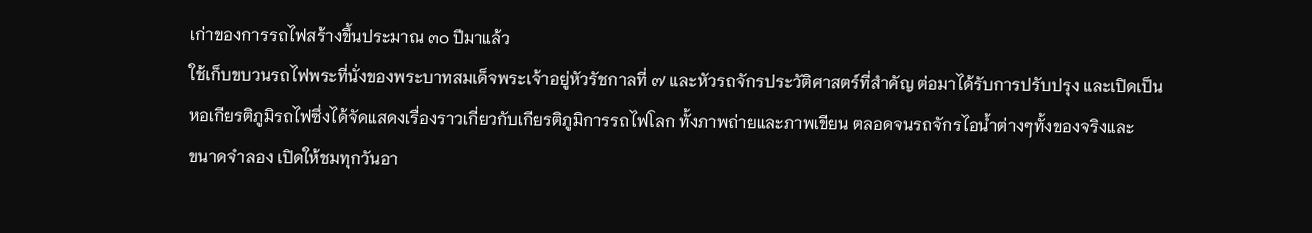เก่าของการรถไฟสร้างขึ้นประมาณ ๓๐ ปีมาแล้ว
ใช้เก็บขบวนรถไฟพระที่นั่งของพระบาทสมเด็จพระเจ้าอยู่หัวรัชกาลที่ ๗ และหัวรถจักรประวัติศาสตร์ที่สำคัญ ต่อมาได้รับการปรับปรุง และเปิดเป็น
หอเกียรติภูมิรถไฟซึ่งได้จัดแสดงเรื่องราวเกี่ยวกับเกียรติภูมิการรถไฟโลก ทั้งภาพถ่ายและภาพเขียน ตลอดจนรถจักรไอน้ำต่างๆทั้งของจริงและ
ขนาดจำลอง เปิดให้ชมทุกวันอา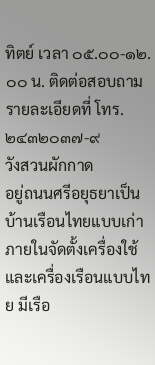ทิตย์ เวลา ๐๕.๐๐-๑๒.๐๐ น. ติดต่อสอบถามรายละเอียดที่ โทร. ๒๔๓๒๐๓๗-๙
วังสวนผักกาด
อยู่ถนนศรีอยุธยาเป็นบ้านเรือนไทยแบบเก่า ภายในจัดตั้งเครื่องใช้และเครื่องเรือนแบบไทย มีเรือ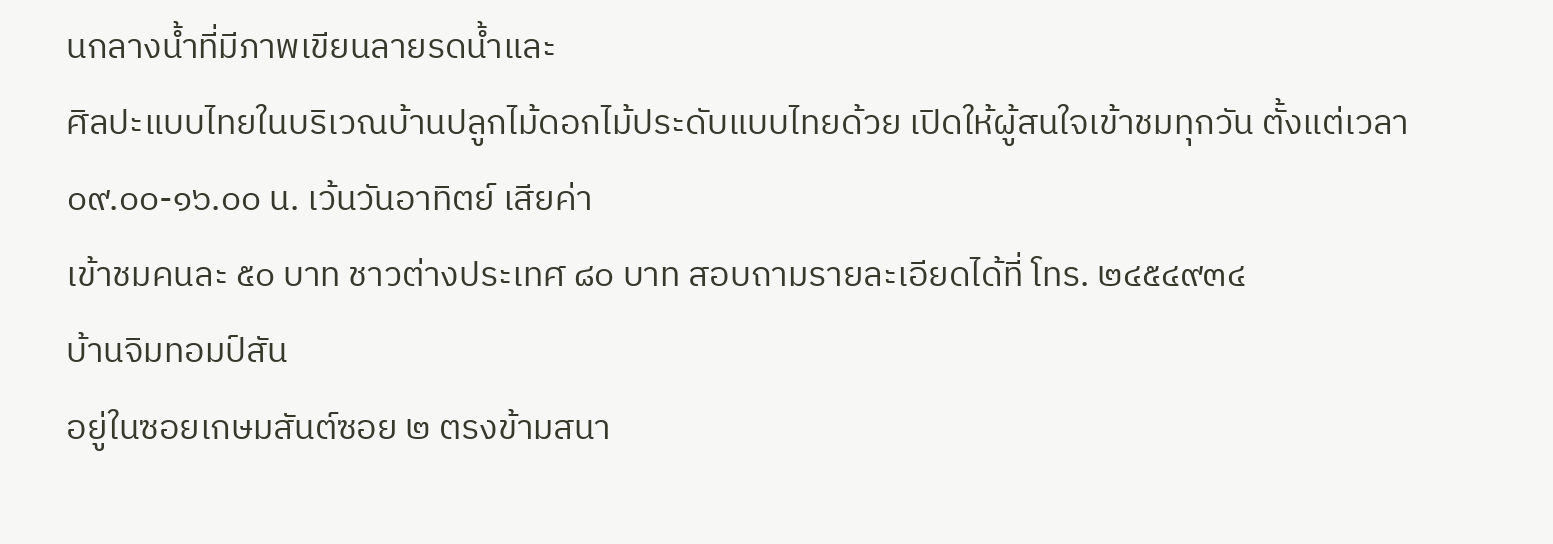นกลางน้ำที่มีภาพเขียนลายรดน้ำและ
ศิลปะแบบไทยในบริเวณบ้านปลูกไม้ดอกไม้ประดับแบบไทยด้วย เปิดให้ผู้สนใจเข้าชมทุกวัน ตั้งแต่เวลา ๐๙.๐๐-๑๖.๐๐ น. เว้นวันอาทิตย์ เสียค่า
เข้าชมคนละ ๕๐ บาท ชาวต่างประเทศ ๘๐ บาท สอบถามรายละเอียดได้ที่ โทร. ๒๔๕๔๙๓๔
บ้านจิมทอมป์สัน
อยู่ในซอยเกษมสันต์ซอย ๒ ตรงข้ามสนา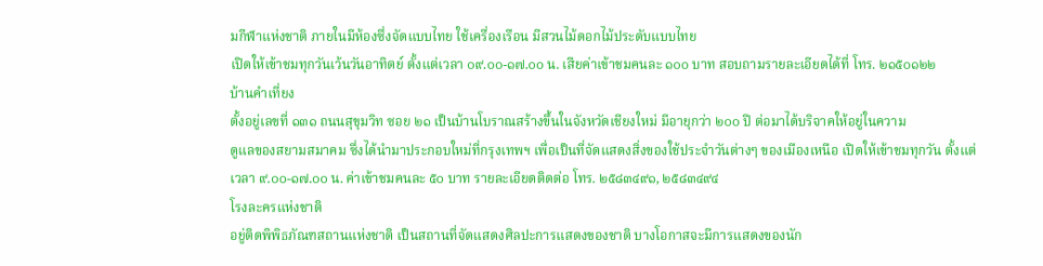มกีฬาแห่งชาติ ภายในมีห้องซึ่งจัดแบบไทย ใช้เครื่องเรือน มีสวนไม้ดอกไม้ประดับแบบไทย
เปิดให้เข้าชมทุกวันเว้นวันอาทิตย์ ตั้งแต่เวลา ๐๙.๐๐-๑๗.๐๐ น. เสียค่าเข้าชมคนละ ๑๐๐ บาท สอบถามรายละเอียดได้ที่ โทร. ๒๑๕๐๑๒๒
บ้านคำเที่ยง
ตั้งอยู่เลขที่ ๑๓๑ ถนนสุขุมวิท ซอย ๒๑ เป็นบ้านโบราณสร้างขึ้นในจังหวัดเชียงใหม่ มีอายุกว่า ๒๐๐ ปี ต่อมาได้บริจาคให้อยู่ในความ
ดูแลของสยามสมาคม ซึ่งได้นำมาประกอบใหม่ที่กรุงเทพฯ เพื่อเป็นที่จัดแสดงสิ่งของใช้ประจำวันต่างๆ ของเมืองเหนือ เปิดให้เข้าชมทุกวัน ตั้งแต่
เวลา ๙.๐๐-๑๗.๐๐ น. ค่าเข้าชมคนละ ๕๐ บาท รายละเอียดติดต่อ โทร. ๒๕๘๓๔๙๑, ๒๕๘๓๔๙๔
โรงละครแห่งชาติ
อยู่ติดพิพิธภัณฑสถานแห่งชาติ เป็นสถานที่จัดแสดงศิลปะการแสดงของชาติ บางโอกาสจะมีการแสดงของนัก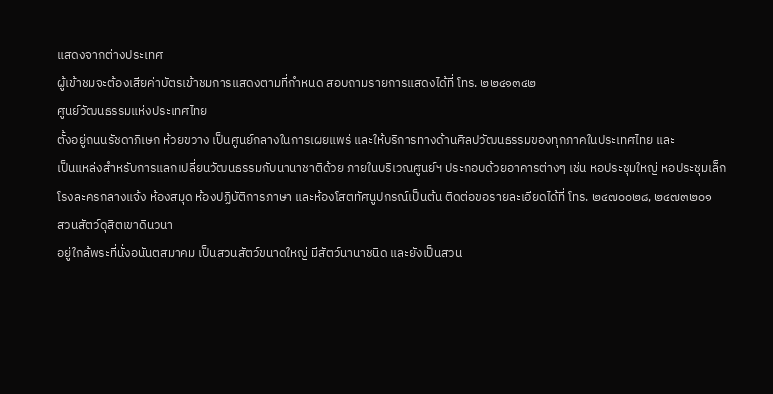แสดงจากต่างประเทศ
ผู้เข้าชมจะต้องเสียค่าบัตรเข้าชมการแสดงตามที่กำหนด สอบถามรายการแสดงได้ที่ โทร. ๒๒๔๑๓๔๒
ศูนย์วัฒนธรรมแห่งประเทศไทย
ตั้งอยู่ถนนรัชดาภิเษก ห้วยขวาง เป็นศูนย์กลางในการเผยแพร่ และให้บริการทางด้านศิลปวัฒนธรรมของทุกภาคในประเทศไทย และ
เป็นแหล่งสำหรับการแลกเปลี่ยนวัฒนธรรมกับนานาชาติด้วย ภายในบริเวณศูนย์ฯ ประกอบด้วยอาคารต่างๆ เช่น หอประชุมใหญ่ หอประชุมเล็ก
โรงละครกลางแจ้ง ห้องสมุด ห้องปฏิบัติการภาษา และห้องโสตทัศนูปกรณ์เป็นต้น ติดต่อขอรายละเอียดได้ที่ โทร. ๒๔๗๐๐๒๘, ๒๔๗๓๒๐๑
สวนสัตว์ดุสิตเขาดินวนา
อยู่ใกล้พระที่นั่งอนันตสมาคม เป็นสวนสัตว์ขนาดใหญ่ มีสัตว์นานาชนิด และยังเป็นสวน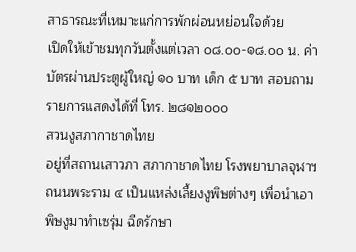สาธารณะที่เหมาะแก่การพักผ่อนหย่อนใจด้วย
เปิดให้เข้าชมทุกวันตั้งแต่เวลา ๐๘.๐๐-๑๘.๐๐ น. ค่าบัตรผ่านประตูผู้ใหญ่ ๑๐ บาท เด็ก ๕ บาท สอบถามรายการแสดงได้ที่ โทร. ๒๘๑๒๐๐๐
สวนงูสภากาชาดไทย
อยู่ที่สถานเสาวภา สภากาชาดไทย โรงพยาบาลจุฬาฯ ถนนพระราม ๔ เป็นแหล่งเลี้ยงงูพิษต่างๆ เพื่อนำเอาพิษงูมาทำเซรุ่ม ฉีดรักษา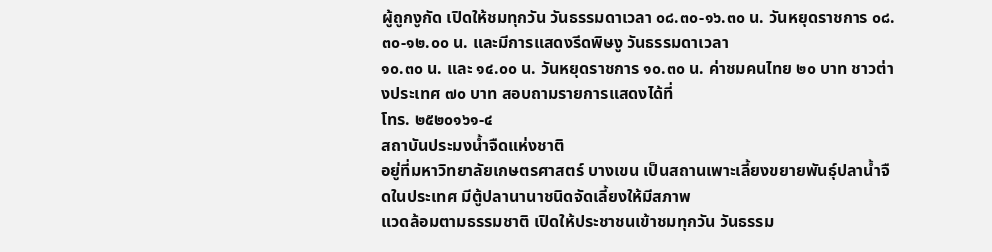ผู้ถูกงูกัด เปิดให้ชมทุกวัน วันธรรมดาเวลา ๐๘.๓๐-๑๖.๓๐ น. วันหยุดราชการ ๐๘.๓๐-๑๒.๐๐ น. และมีการแสดงรีดพิษงู วันธรรมดาเวลา
๑๐.๓๐ น. และ ๑๔.๐๐ น. วันหยุดราชการ ๑๐.๓๐ น. ค่าชมคนไทย ๒๐ บาท ชาวต่างประเทศ ๗๐ บาท สอบถามรายการแสดงได้ที่
โทร. ๒๕๒๐๑๖๑-๔
สถาบันประมงน้ำจืดแห่งชาติ
อยู่ที่มหาวิทยาลัยเกษตรศาสตร์ บางเขน เป็นสถานเพาะเลี้ยงขยายพันธุ์ปลาน้ำจืดในประเทศ มีตู้ปลานานาชนิดจัดเลี้ยงให้มีสภาพ
แวดล้อมตามธรรมชาติ เปิดให้ประชาชนเข้าชมทุกวัน วันธรรม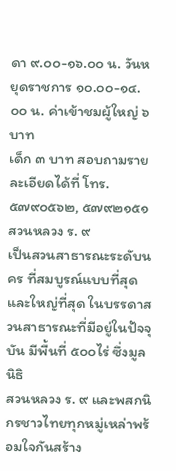ดา ๙.๐๐-๑๖.๐๐ น. วันหยุดราชการ ๑๐.๐๐-๑๔.๐๐ น. ค่าเข้าชมผู้ใหญ่ ๖ บาท
เด็ก ๓ บาท สอบถามรายละเอียดได้ที่ โทร. ๕๗๙๐๕๖๒, ๕๗๙๒๑๕๑
สวนหลวง ร. ๙
เป็นสวนสาธารณะระดับนคร ที่สมบูรณ์แบบที่สุดและใหญ่ที่สุด ในบรรดาสวนสาธารณะที่มีอยู่ในปัจจุบัน มีพื้นที่ ๕๐๐ไร่ ซึ่งมูลนิธิ
สวนหลวง ร. ๙ และพสกนิกรชาวไทยทุกหมู่เหล่าพร้อมใจกันสร้าง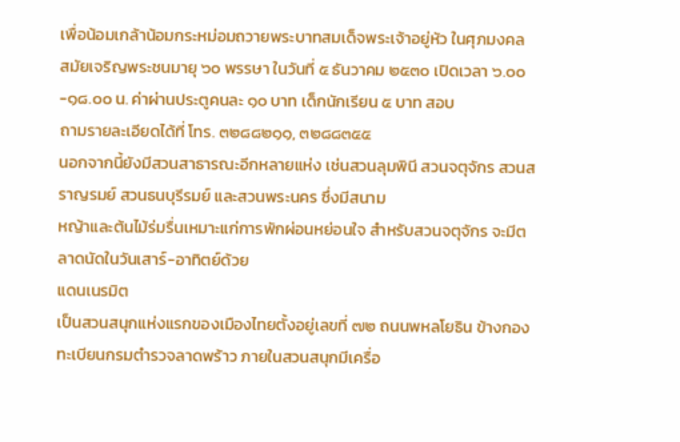เพื่อน้อมเกล้าน้อมกระหม่อมถวายพระบาทสมเด็จพระเจ้าอยู่หัว ในศุภมงคล
สมัยเจริญพระชนมายุ ๖๐ พรรษา ในวันที่ ๕ ธันวาคม ๒๕๓๐ เปิดเวลา ๖.๐๐-๑๘.๐๐ น. ค่าผ่านประตูคนละ ๑๐ บาท เด็กนักเรียน ๕ บาท สอบ
ถามรายละเอียดได้ที่ โทร. ๓๒๘๘๒๑๑, ๓๒๘๘๓๕๕
นอกจากนี้ยังมีสวนสาธารณะอีกหลายแห่ง เช่นสวนลุมพินี สวนจตุจักร สวนสราญรมย์ สวนธนบุรีรมย์ และสวนพระนคร ซึ่งมีสนาม
หญ้าและต้นไม้ร่มรื่นเหมาะแก่การพักผ่อนหย่อนใจ สำหรับสวนจตุจักร จะมีตลาดนัดในวันเสาร์-อาทิตย์ด้วย
แดนเนรมิต
เป็นสวนสนุกแห่งแรกของเมืองไทยตั้งอยู่เลขที่ ๗๒ ถนนพหลโยธิน ข้างกองทะเบียนกรมตำรวจลาดพร้าว ภายในสวนสนุกมีเครื่อ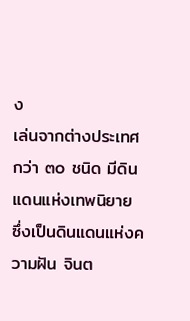ง
เล่นจากต่างประเทศกว่า ๓๐ ชนิด มีดินแดนแห่งเทพนิยาย ซึ่งเป็นดินแดนแห่งความฝัน จินต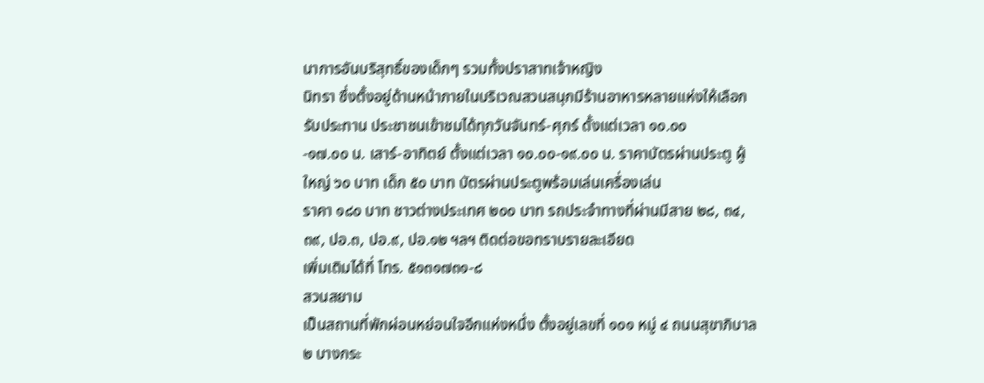นาการอันบริสุทธิ์ของเด็กๆ รวมทั้งปราสาทเจ้าหญิง
นิทรา ซึ่งตั้งอยู่ด้านหน้าภายในบริเวณสวนสนุกมีร้านอาหารหลายแห่งให้เลือกรับประทาน ประชาชนเข้าชมได้ทุกวันจันทร์-ศุกร์ ดั้งแต่เวลา ๑๐.๐๐
-๑๗.๐๐ น. เสาร์-อาทิตย์ ตั้งแต่เวลา ๑๐.๐๐-๑๙.๐๐ น. ราคาบัตรผ่านประตู ผู้ใหญ่ ๖๐ บาท เด็ก ๕๐ บาท บัตรผ่านประตูพร้อมเล่นเครื่องเล่น
ราคา ๑๘๐ บาท ชาวต่างประเทศ ๒๐๐ บาท รถประจำทางที่ผ่านมีสาย ๒๘, ๓๔, ๓๙, ปอ.๓, ปอ.๙, ปอ.๑๒ ฯลฯ ติดต่อขอทราบรายละเอียด
เพิ่มเติมได้ที่ โทร. ๕๑๓๑๗๓๑-๘
สวนสยาม
เป็นสถานที่พักผ่อนหย่อนใจอีกแห่งหนึ่ง ตั้งอยู่เลขที่ ๑๐๑ หมู่ ๔ ถนนสุขาภิบาล ๒ บางกระ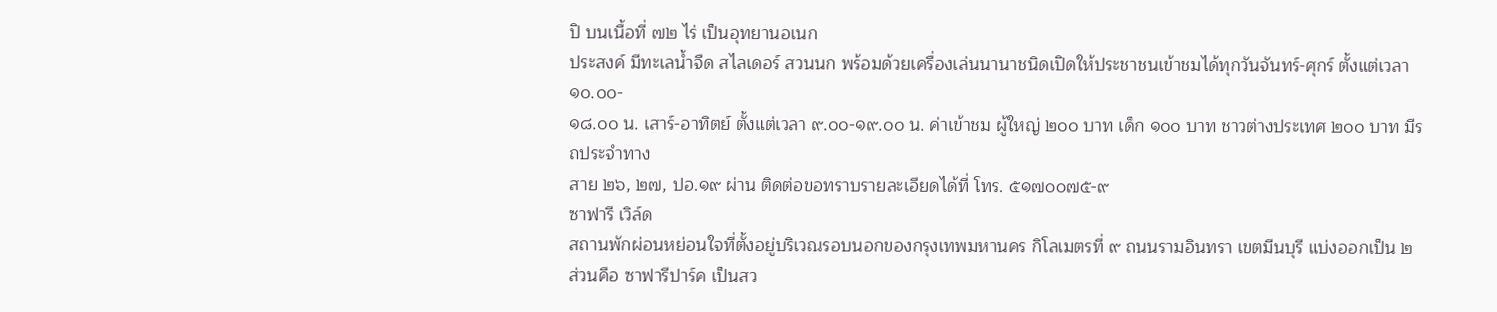ปิ บนเนื้อที่ ๗๒ ไร่ เป็นอุทยานอเนก
ประสงค์ มีทะเลน้ำจืด สไลเดอร์ สวนนก พร้อมด้วยเครื่องเล่นนานาชนิดเปิดให้ประชาชนเข้าชมได้ทุกวันจันทร์-ศุกร์ ตั้งแต่เวลา ๑๐.๐๐-
๑๘.๐๐ น. เสาร์-อาทิตย์ ตั้งแต่เวลา ๙.๐๐-๑๙.๐๐ น. ค่าเข้าชม ผู้ใหญ่ ๒๐๐ บาท เด็ก ๑๐๐ บาท ชาวต่างประเทศ ๒๐๐ บาท มีรถประจำทาง
สาย ๒๖, ๒๗, ปอ.๑๙ ผ่าน ติดต่อขอทราบรายละเอียดได้ที่ โทร. ๕๑๗๐๐๗๕-๙
ซาฟารี เวิล์ด
สถานพักผ่อนหย่อนใจที่ตั้งอยู่บริเวณรอบนอกของกรุงเทพมหานคร กิโลเมตรที่ ๙ ถนนรามอินทรา เขตมีนบุรี แบ่งออกเป็น ๒
ส่วนคือ ซาฟารีปาร์ค เป็นสว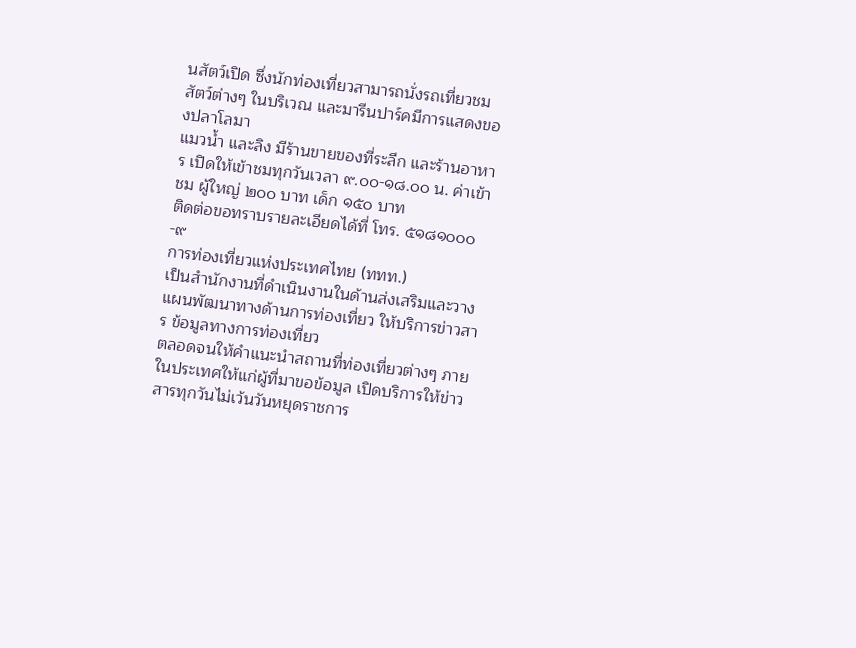นสัตว์เปิด ซึ่งนักท่องเที่ยวสามารถนั่งรถเที่ยวชมสัตว์ต่างๆ ในบริเวณ และมารีนปาร์คมีการแสดงของปลาโลมา
แมวน้ำ และลิง มีร้านขายของที่ระลึก และร้านอาหาร เปิดให้เข้าชมทุกวันเวลา ๙.๐๐-๑๘.๐๐ น. ค่าเข้าชม ผู้ใหญ่ ๒๐๐ บาท เด็ก ๑๕๐ บาท
ติดต่อขอทราบรายละเอียดได้ที่ โทร. ๕๑๘๑๐๐๐-๙
การท่องเที่ยวแห่งประเทศไทย (ททท.)
เป็นสำนักงานที่ดำเนินงานในด้านส่งเสริมและวางแผนพัฒนาทางด้านการท่องเที่ยว ให้บริการข่าวสาร ข้อมูลทางการท่องเที่ยว
ตลอดจนให้คำแนะนำสถานที่ท่องเที่ยวต่างๆ ภายในประเทศให้แก่ผู้ที่มาขอข้อมูล เปิดบริการให้ข่าวสารทุกวันไม่เว้นวันหยุดราชการ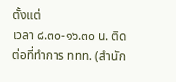ตั้งแต่
เวลา ๘.๓๐-๑๖.๓๐ น. ติดต่อที่ทำการ ททท. (สำนัก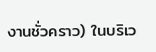งานชั่วคราว) ในบริเว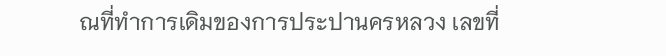ณที่ทำการเดิมของการประปานครหลวง เลขที่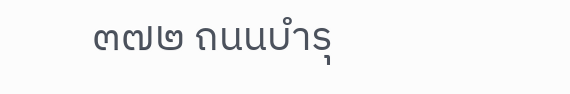๓๗๒ ถนนบำรุ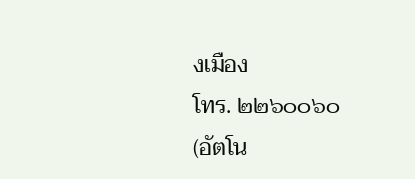งเมือง
โทร. ๒๒๖๐๐๖๐ (อัตโน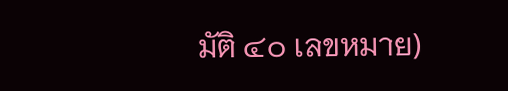มัติ ๔๐ เลขหมาย)